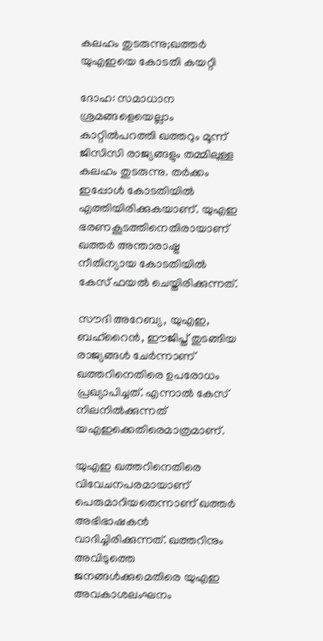കലഹം തുടരുന്നു;ഖത്തര്‍ യുഎഇയെ കോടതി കയറ്റി

ദോഹ: സമാധാന ശ്രമങ്ങളെയെല്ലാം കാറ്റില്‍പറത്തി ഖത്തറും മൂന്ന് ജിസിസി രാജ്യങ്ങളും തമ്മിലുള്ള കലഹം തുടരുന്നു. തര്‍ക്കം ഇപ്പോള്‍ കോടതിയില്‍ എത്തിയിരിക്കുകയാണ്. യുഎഇ ഭരണകൂടത്തിനെതിരായാണ് ഖത്തര്‍ അന്താരാഷ്ട്ര നീതിന്യായ കോടതിയില്‍ കേസ് ഫയല്‍ ചെയ്തിരിക്കുന്നത്.

സൗദി അറേബ്യ, യുഎഇ, ബഹ്‌റൈന്‍, ഈജിപ്ത് തുടങ്ങിയ രാജ്യങ്ങള്‍ ചേര്‍ന്നാണ് ഖത്തറിനെതിരെ ഉപരോധം പ്രഖ്യാപിച്ചത്. എന്നാല്‍ കേസ് നിലനില്‍ക്കുന്നത് യഎഇക്കെതിരെമാത്രമാണ്.

യുഎഇ ഖത്തറിനെതിരെ വിവേചനപരമായാണ് പെരുമാറിയതെന്നാണ് ഖത്തര്‍ അഭിഭാഷകന്‍ വാദിച്ചിരിക്കുന്നത്. ഖത്തറിനും അവിടുത്തെ ജനങ്ങള്‍ക്കുമെതിരെ യുഎഇ അവകാശലംഘനം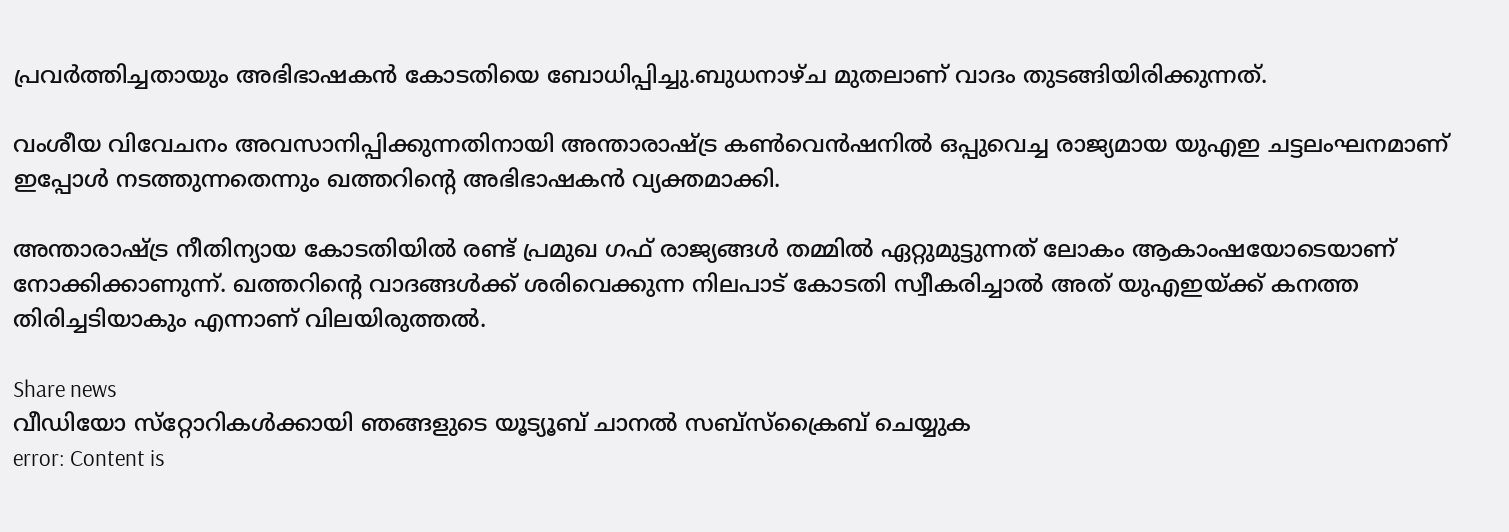പ്രവര്‍ത്തിച്ചതായും അഭിഭാഷകന്‍ കോടതിയെ ബോധിപ്പിച്ചു.ബുധനാഴ്ച മുതലാണ് വാദം തുടങ്ങിയിരിക്കുന്നത്.

വംശീയ വിവേചനം അവസാനിപ്പിക്കുന്നതിനായി അന്താരാഷ്ട്ര കണ്‍വെന്‍ഷനില്‍ ഒപ്പുവെച്ച രാജ്യമായ യുഎഇ ചട്ടലംഘനമാണ് ഇപ്പോള്‍ നടത്തുന്നതെന്നും ഖത്തറിന്റെ അഭിഭാഷകന്‍ വ്യക്തമാക്കി.

അന്താരാഷ്ട്ര നീതിന്യായ കോടതിയില്‍ രണ്ട് പ്രമുഖ ഗഫ് രാജ്യങ്ങള്‍ തമ്മില്‍ ഏറ്റുമുട്ടുന്നത് ലോകം ആകാംഷയോടെയാണ് നോക്കിക്കാണുന്ന്. ഖത്തറിന്റെ വാദങ്ങള്‍ക്ക് ശരിവെക്കുന്ന നിലപാട് കോടതി സ്വീകരിച്ചാല്‍ അത് യുഎഇയ്ക്ക് കനത്ത തിരിച്ചടിയാകും എന്നാണ് വിലയിരുത്തല്‍.

Share news
വീഡിയോ സ്‌റ്റോറികള്‍ക്കായി ഞങ്ങളുടെ യൂട്യൂബ് ചാനല്‍ സബ്‌സ്‌ക്രൈബ് ചെയ്യുക
error: Content is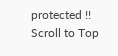protected !!
Scroll to Top